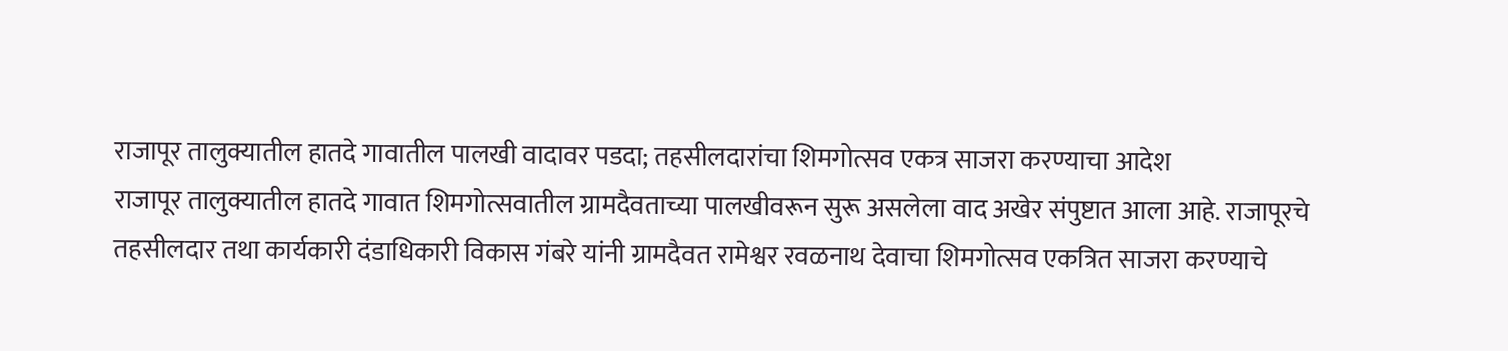राजापूर तालुक्यातील हातदे गावातील पालखी वादावर पडदा; तहसीलदारांचा शिमगोत्सव एकत्र साजरा करण्याचा आदेश
राजापूर तालुक्यातील हातदे गावात शिमगोत्सवातील ग्रामदैवताच्या पालखीवरून सुरू असलेला वाद अखेर संपुष्टात आला आहे. राजापूरचे तहसीलदार तथा कार्यकारी दंडाधिकारी विकास गंबरे यांनी ग्रामदैवत रामेश्वर रवळनाथ देवाचा शिमगोत्सव एकत्रित साजरा करण्याचे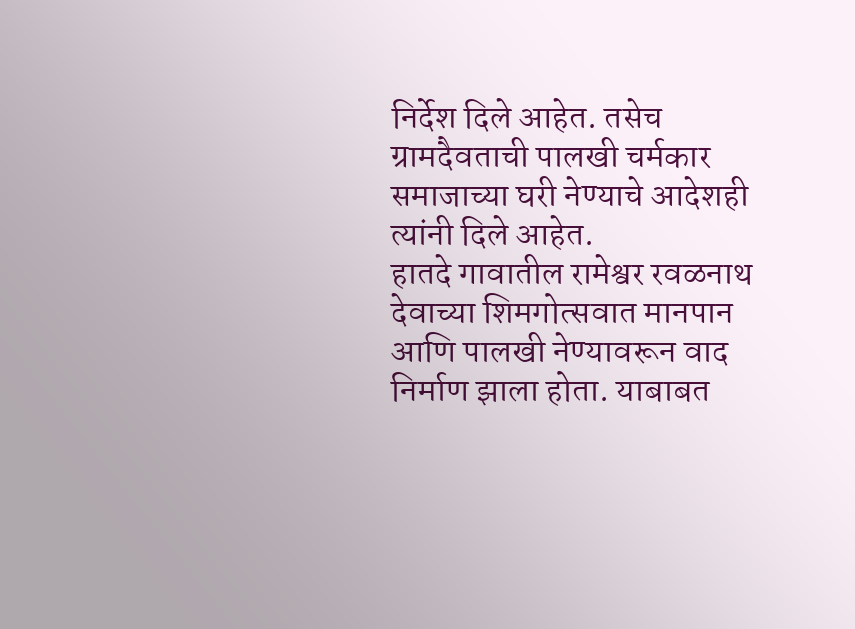निर्देश दिले आहेत. तसेच ग्रामदैवताची पालखी चर्मकार समाजाच्या घरी नेण्याचे आदेशही त्यांनी दिले आहेत.
हातदे गावातील रामेश्वर रवळनाथ देवाच्या शिमगोत्सवात मानपान आणि पालखी नेण्यावरून वाद निर्माण झाला होता. याबाबत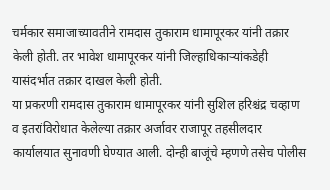चर्मकार समाजाच्यावतीने रामदास तुकाराम धामापूरकर यांनी तक्रार केली होती. तर भावेश धामापूरकर यांनी जिल्हाधिकाऱ्यांकडेही यासंदर्भात तक्रार दाखल केली होती.
या प्रकरणी रामदास तुकाराम धामापूरकर यांनी सुशिल हरिश्चंद्र चव्हाण व इतरांविरोधात केलेल्या तक्रार अर्जावर राजापूर तहसीलदार कार्यालयात सुनावणी घेण्यात आली. दोन्ही बाजूंचे म्हणणे तसेच पोलीस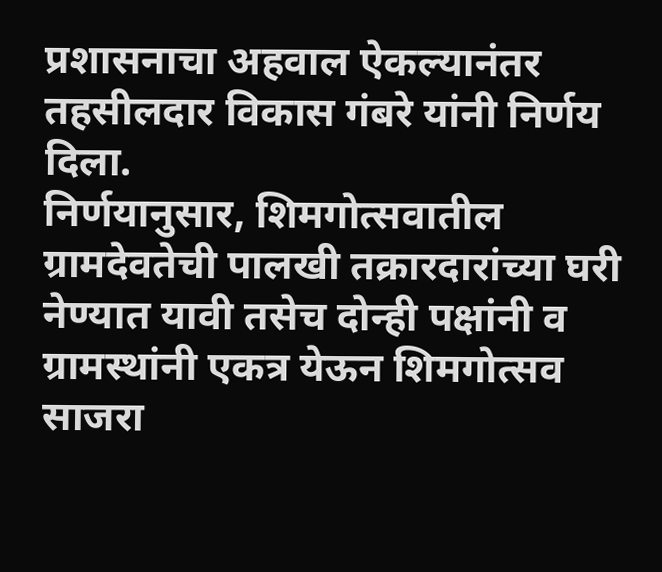प्रशासनाचा अहवाल ऐकल्यानंतर तहसीलदार विकास गंबरे यांनी निर्णय दिला.
निर्णयानुसार, शिमगोत्सवातील ग्रामदेवतेची पालखी तक्रारदारांच्या घरी नेण्यात यावी तसेच दोन्ही पक्षांनी व ग्रामस्थांनी एकत्र येऊन शिमगोत्सव साजरा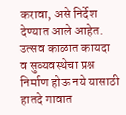करावा, असे निर्देश देण्यात आले आहेत.
उत्सव काळात कायदा व सुव्यवस्थेचा प्रश्न निर्माण होऊ नये यासाठी हातदे गावात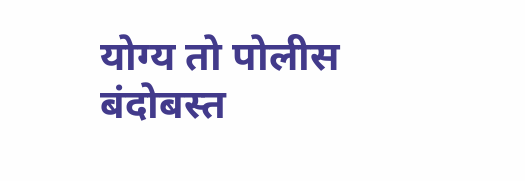योग्य तो पोलीस बंदोबस्त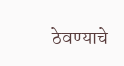ठेवण्याचे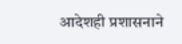आदेशही प्रशासनाने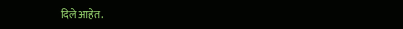दिले आहेत.